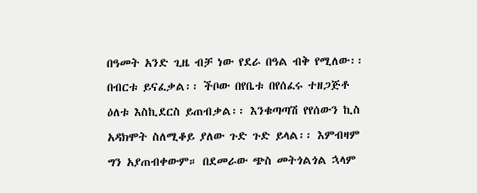በዓመት አንድ ጊዜ ብቻ ነው የደራ በዓል ብቅ የሚለው፡፡ በብርቱ ይናፈቃል፡፡ ችቦው በየቤቱ በየሰፈሩ ተዘጋጅቶ ዕለቱ እስኪደርስ ይጠብቃል፡፡ እንቁጣጣሽ የየሰውን ኪስ አዳክሞት ስለሚቆይ ያለው ጉድ ጉድ ይላል፡፡ እምብዛም ግን አያጠብቀውም። በደመራው ጭስ መትጎልጎል ኋላም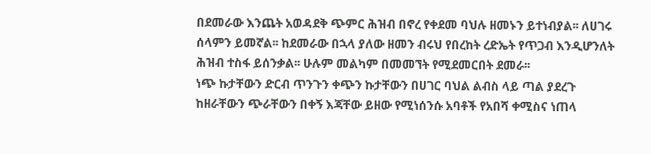በደመራው እንጨት አወዳደቅ ጭምር ሕዝብ በኖረ የቀደመ ባህሉ ዘመኑን ይተነብያል፡፡ ለሀገሩ ሰላምን ይመኛል፡፡ ከደመራው በኋላ ያለው ዘመን ብሩህ የበረከት ረድኤት የጥጋብ እንዲሆንለት ሕዝብ ተስፋ ይሰንቃል፡፡ ሁሉም መልካም በመመኘት የሚደመርበት ደመራ፡፡
ነጭ ኩታቸውን ድርብ ጥንጉን ቀጭን ኩታቸውን በሀገር ባህል ልብስ ላይ ጣል ያደረጉ ከዘራቸውን ጭራቸውን በቀኝ እጃቸው ይዘው የሚነሰንሱ አባቶች የአበሻ ቀሚስና ነጠላ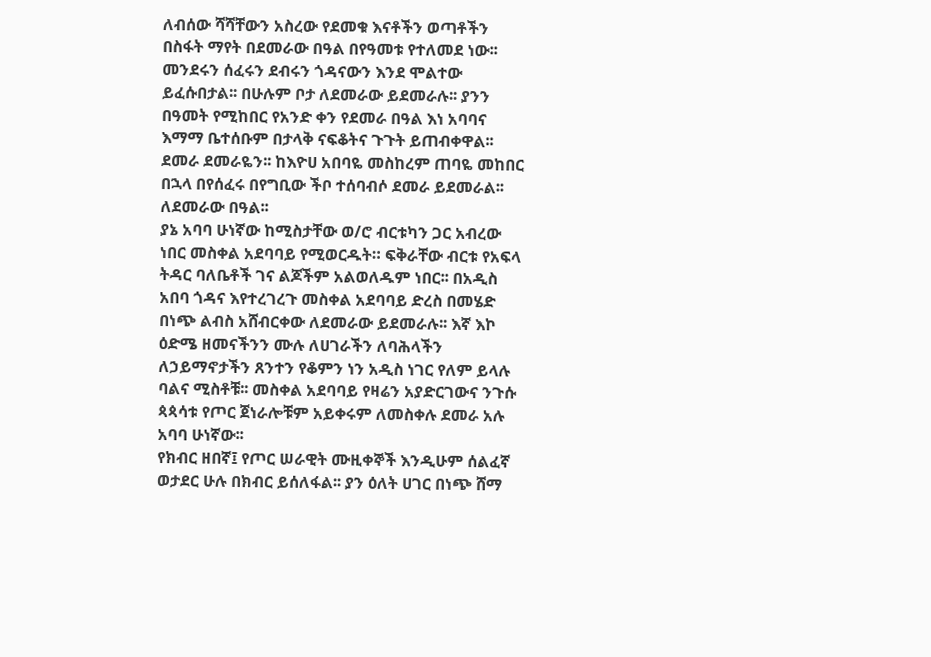ለብሰው ሻሻቸውን አስረው የደመቁ እናቶችን ወጣቶችን በስፋት ማየት በደመራው በዓል በየዓመቱ የተለመደ ነው፡፡ መንደሩን ሰፈሩን ደብሩን ጎዳናውን እንደ ሞልተው ይፈሱበታል፡፡ በሁሉም ቦታ ለደመራው ይደመራሉ፡፡ ያንን በዓመት የሚከበር የአንድ ቀን የደመራ በዓል እነ አባባና እማማ ቤተሰቡም በታላቅ ናፍቆትና ጉጉት ይጠብቀዋል፡፡ ደመራ ደመራዬን፡፡ ከእዮሀ አበባዬ መስከረም ጠባዬ መከበር በኋላ በየሰፈሩ በየግቢው ችቦ ተሰባብሶ ደመራ ይደመራል፡፡ ለደመራው በዓል፡፡
ያኔ አባባ ሁነኛው ከሚስታቸው ወ/ሮ ብርቱካን ጋር አብረው ነበር መስቀል አደባባይ የሚወርዱት። ፍቅራቸው ብርቱ የአፍላ ትዳር ባለቤቶች ገና ልጆችም አልወለዱም ነበር፡፡ በአዲስ አበባ ጎዳና እየተረገረጉ መስቀል አደባባይ ድረስ በመሄድ በነጭ ልብስ አሸብርቀው ለደመራው ይደመራሉ፡፡ እኛ እኮ ዕድሜ ዘመናችንን ሙሉ ለሀገራችን ለባሕላችን ለኃይማኖታችን ጸንተን የቆምን ነን አዲስ ነገር የለም ይላሉ ባልና ሚስቶቹ፡፡ መስቀል አደባባይ የዛሬን አያድርገውና ንጉሱ ጳጳሳቱ የጦር ጀነራሎቹም አይቀሩም ለመስቀሉ ደመራ አሉ አባባ ሁነኛው፡፡
የክብር ዘበኛ፤ የጦር ሠራዊት ሙዚቀኞች እንዲሁም ሰልፈኛ ወታደር ሁሉ በክብር ይሰለፋል፡፡ ያን ዕለት ሀገር በነጭ ሸማ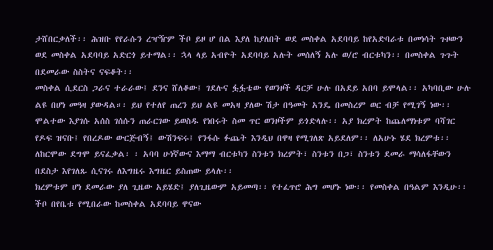ታሸበርቃለች፡፡ ሕዝቡ የየራሱን ረዣዥም ችቦ ይዞ ሆ በል እያለ ከያለበት ወደ መስቀል አደባባይ ከየአድባራቱ በመነሳት ጉዞውን ወደ መስቀል አደባባይ አድርጎ ይተማል፡፡ ኋላ ላይ አብዮት አደባባይ አሉት መሰለኝ አሉ ወ/ሮ ብርቱካን፡፡ በመስቀል ጉጉት በደመራው ስስትና ናፍቆት፡፡
መስቀል ሲደርስ ጋራና ተራራው፤ ደንና ሸለቆው፤ ገደሉና ፏፏቴው የወንዞች ዳርቻ ሁሉ በአደይ አበባ ይሞላል፡፡ አካባቢው ሁሉ ልዩ በሆነ መዓዛ ያውዳል።፡ ይህ የተለየ ጠረን ይህ ልዩ መአዛ ያለው ሽታ በዓመት አንዴ በመስረም ወር ብቻ የሚገኝ ነው፡፡ ሞልተው እያገሱ አሰስ ገሰሱን ጠራርገው ይወስዱ የነበሩት ስመ ጥር ወንዞችም ይጎድላሉ፡፡ አያ ክረምት ከጨለማነቱም ባሻገር የዶፍ ዝናቡ፤ የበረዶው ውርጅብኝ፤ ውሽንፍሩ፤ የንፋሱ ፉጨት እንዲህ በዋዛ የሚገለጽ አይደለም፡፡ ለአሁኑ ሄደ ክረምቱ፡፡ ለከርሞው ደግሞ ይናፈቃል፡ ፡ አባባ ሁነኛውና እማማ ብርቱካን ስንቱን ክረምት፣ ስንቱን በጋ፣ ስንቱን ደመራ ማሳለፋቸውን በደስታ እየገለጹ ሲናገሩ ለእግዜሩ እግዜር ይስጠው ይላሉ፡፡
ክረምቱም ሆነ ደመራው ያለ ጊዜው አይሄድ፤ ያለጊዜውም አይመጣ፡፡ የተፈጥሮ ሕግ መሆኑ ነው፡፡ የመስቀል በዓልም እንዲሁ፡፡ ችቦ በየቤቱ የሚበራው ከመስቀል አደባባይ ዋናው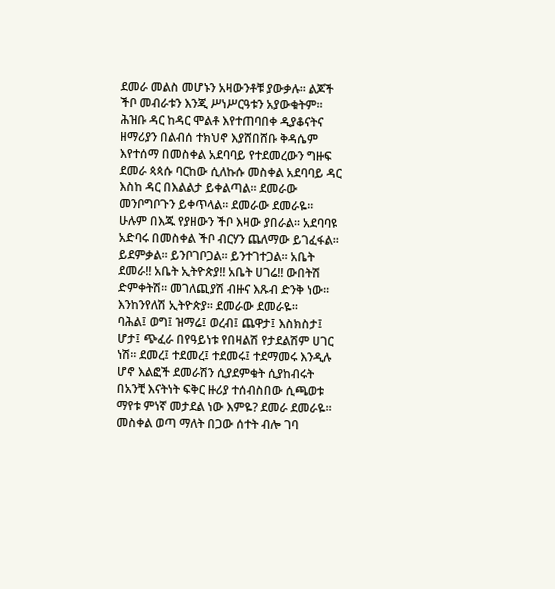ደመራ መልስ መሆኑን አዛውንቶቹ ያውቃሉ፡፡ ልጆች ችቦ መብራቱን እንጂ ሥነሥርዓቱን አያውቁትም፡፡ ሕዝቡ ዳር ከዳር ሞልቶ እየተጠባበቀ ዲያቆናትና ዘማሪያን በልብሰ ተክህኖ እያሸበሸቡ ቅዳሴም እየተሰማ በመስቀል አደባባይ የተደመረውን ግዙፍ ደመራ ጳጳሱ ባርከው ሲለኩሱ መስቀል አደባባይ ዳር እስከ ዳር በእልልታ ይቀልጣል። ደመራው መንቦግቦጉን ይቀጥላል፡፡ ደመራው ደመራዬ፡፡
ሁሉም በእጁ የያዘውን ችቦ እዛው ያበራል፡፡ አደባባዩ አድባሩ በመስቀል ችቦ ብርሃን ጨለማው ይገፈፋል፡፡ ይደምቃል፡፡ ይንቦገቦጋል፡፡ ይንተገተጋል። አቤት ደመራ!! አቤት ኢትዮጵያ!! አቤት ሀገሬ!! ውበትሽ ድምቀትሽ፡፡ መገለጪያሽ ብዙና እጹብ ድንቅ ነው፡፡ እንከንየለሽ ኢትዮጵያ፡፡ ደመራው ደመራዬ፡፡
ባሕል፤ ወግ፤ ዝማሬ፤ ወረብ፤ ጨዋታ፤ እስክስታ፤ ሆታ፤ ጭፈራ በየዓይነቱ የበዛልሽ የታደልሽም ሀገር ነሽ። ደመረ፤ ተደመረ፤ ተደመሩ፤ ተደማመሩ እንዲሉ ሆኖ እልፎች ደመራሽን ሲያደምቁት ሲያከብሩት በአንቺ እናትነት ፍቅር ዙሪያ ተሰብስበው ሲጫወቱ ማየቱ ምነኛ መታደል ነው እምዬ? ደመራ ደመራዬ፡፡
መስቀል ወጣ ማለት በጋው ሰተት ብሎ ገባ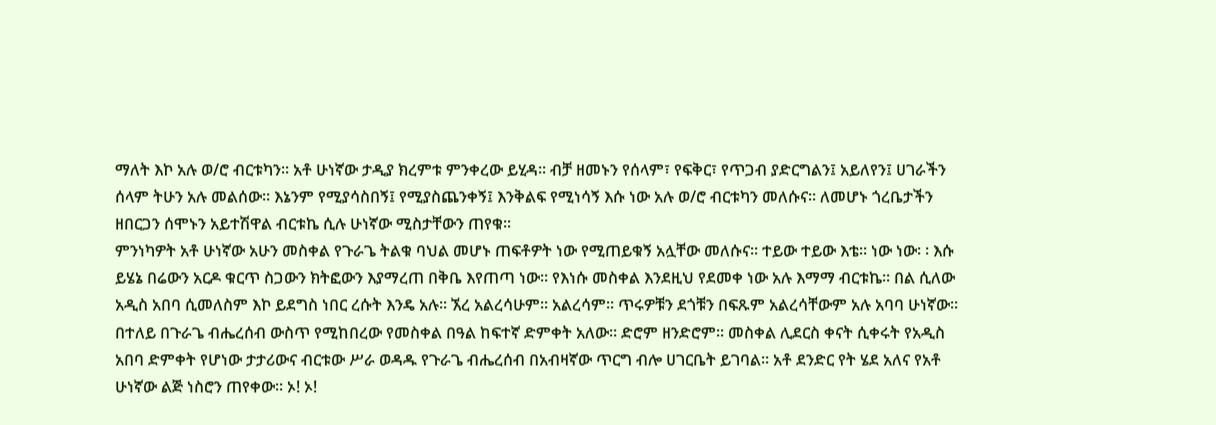ማለት እኮ አሉ ወ/ሮ ብርቱካን፡፡ አቶ ሁነኛው ታዲያ ክረምቱ ምንቀረው ይሂዳ፡፡ ብቻ ዘመኑን የሰላም፣ የፍቅር፣ የጥጋብ ያድርግልን፤ አይለየን፤ ሀገራችን ሰላም ትሁን አሉ መልሰው፡፡ እኔንም የሚያሳስበኝ፤ የሚያስጨንቀኝ፤ እንቅልፍ የሚነሳኝ እሱ ነው አሉ ወ/ሮ ብርቱካን መለሱና፡፡ ለመሆኑ ጎረቤታችን ዘበርጋን ሰሞኑን አይተሽዋል ብርቱኬ ሲሉ ሁነኛው ሚስታቸውን ጠየቁ፡፡
ምንነካዎት አቶ ሁነኛው አሁን መስቀል የጉራጌ ትልቁ ባህል መሆኑ ጠፍቶዎት ነው የሚጠይቁኝ አሏቸው መለሱና፡፡ ተይው ተይው እቴ፡፡ ነው ነው፡ ፡ እሱ ይሄኔ በሬውን አርዶ ቁርጥ ስጋውን ክትፎውን እያማረጠ በቅቤ እየጠጣ ነው፡፡ የእነሱ መስቀል እንደዚህ የደመቀ ነው አሉ እማማ ብርቱኬ፡፡ በል ሲለው አዲስ አበባ ሲመለስም እኮ ይደግስ ነበር ረሱት እንዴ አሉ፡፡ ኧረ አልረሳሁም፡፡ አልረሳም፡፡ ጥሩዎቹን ደጎቹን በፍጹም አልረሳቸውም አሉ አባባ ሁነኛው፡፡
በተለይ በጉራጌ ብሔረሰብ ውስጥ የሚከበረው የመስቀል በዓል ከፍተኛ ድምቀት አለው፡፡ ድሮም ዘንድሮም፡፡ መስቀል ሊደርስ ቀናት ሲቀሩት የአዲስ አበባ ድምቀት የሆነው ታታሪውና ብርቱው ሥራ ወዳዱ የጉራጌ ብሔረሰብ በአብዛኛው ጥርግ ብሎ ሀገርቤት ይገባል፡፡ አቶ ደንድር የት ሄደ አለና የአቶ ሁነኛው ልጅ ነስሮን ጠየቀው፡፡ ኦ! ኦ!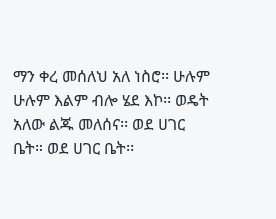ማን ቀረ መሰለህ አለ ነስሮ፡፡ ሁሉም ሁሉም እልም ብሎ ሄደ እኮ፡፡ ወዴት አለው ልጁ መለሰና፡፡ ወደ ሀገር ቤት። ወደ ሀገር ቤት፡፡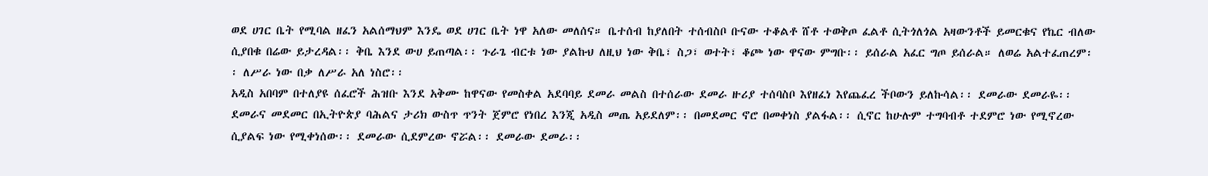ወደ ሀገር ቤት የሚባል ዘፈን አልሰማህም እንዴ ወደ ሀገር ቤት ነዋ አለው መለሰና። ቤተሰብ ከያለበት ተሰብስቦ ቡናው ተቆልቶ ሸቶ ተወቅጦ ፈልቶ ሲትጎለጎል አዛውንቶች ይመርቁና የኬር ብለው ሲያበቁ በሬው ይታረዳል፡፡ ቅቤ እንደ ውሀ ይጠጣል፡፡ ጉራጌ ብርቱ ነው ያልኩህ ለዚህ ነው ቅቤ፣ ስጋ፣ ወተት፣ ቆጮ ነው ዋናው ምግቡ፡፡ ይሰራል አፈር ግጦ ይሰራል። ለወሬ አልተፈጠረም፡፡ ለሥራ ነው በቃ ለሥራ አለ ነስሮ፡፡
አዲስ አበባም በተለያዩ ሰፈሮች ሕዝቡ እንደ አቅሙ ከዋናው የመስቀል አደባባይ ደመራ መልስ በተሰራው ደመራ ዙሪያ ተሰባስቦ እየዘፈነ እየጨፈረ ችቦውን ይለኩሳል፡፡ ደመራው ደመራዬ፡፡ ደመራና መደመር በኢትዮጵያ ባሕልና ታሪክ ውስጥ ጥንት ጀምሮ የነበረ እንጂ አዲስ መጤ አይደለም፡፡ በመደመር ኖሮ በመቀነስ ያልፋል፡፡ ሲኖር ከሁሉም ተግባብቶ ተደምሮ ነው የሚኖረው ሲያልፍ ነው የሚቀነሰው፡፡ ደመራው ሲደምረው ኖሯል፡፡ ደመራው ደመራ፡፡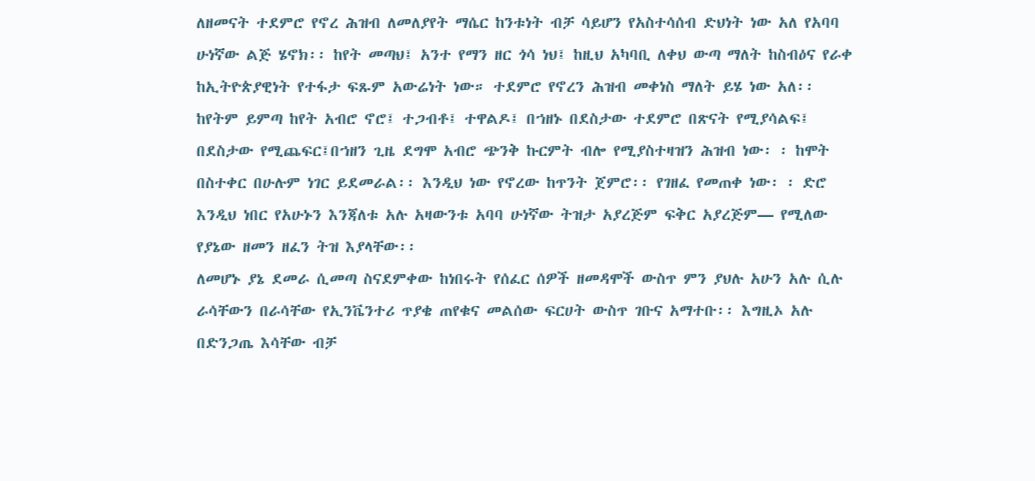ለዘመናት ተደምሮ የኖረ ሕዝብ ለመለያየት ማሴር ከንቱነት ብቻ ሳይሆን የአስተሳሰብ ድህነት ነው አለ የአባባ ሁነኛው ልጅ ሄኖክ፡፡ ከየት መጣህ፤ አንተ የማን ዘር ጎሳ ነህ፤ ከዚህ አካባቢ ለቀህ ውጣ ማለት ከስብዕና የራቀ ከኢትዮጵያዊነት የተፋታ ፍጹም አውሬነት ነው። ተደምሮ የኖረን ሕዝብ መቀነስ ማለት ይሄ ነው አለ፡፡
ከየትም ይምጣ ከየት አብሮ ኖሮ፤ ተጋብቶ፤ ተዋልዶ፤ በኀዘኑ በደስታው ተደምሮ በጽናት የሚያሳልፍ፤ በደስታው የሚጨፍር፤በኀዘን ጊዜ ደግሞ አብሮ ጭንቅ ኩርምት ብሎ የሚያስተዛዝን ሕዝብ ነው፡ ፡ ከሞት በስተቀር በሁሉም ነገር ይደመራል፡፡ እንዲህ ነው የኖረው ከጥንት ጀምሮ፡፡ የገዘፈ የመጠቀ ነው፡ ፡ ድሮ እንዲህ ነበር የአሁኑን እንጃለቱ አሉ አዛውንቱ አባባ ሁነኛው ትዝታ አያረጅም ፍቅር አያረጅም— የሚለው የያኔው ዘመን ዘፈን ትዝ እያላቸው፡፡
ለመሆኑ ያኔ ደመራ ሲመጣ ስናደምቀው ከነበሩት የሰፈር ሰዎች ዘመዳሞች ውስጥ ምን ያህሉ አሁን አሉ ሲሉ ራሳቸውን በራሳቸው የኢንቬንተሪ ጥያቄ ጠየቁና መልሰው ፍርሀት ውስጥ ገቡና አማተቡ፡፡ እግዚኦ አሉ በድንጋጤ እሳቸው ብቻ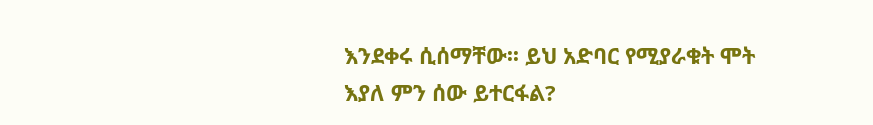እንደቀሩ ሲሰማቸው፡፡ ይህ አድባር የሚያራቁት ሞት እያለ ምን ሰው ይተርፋል?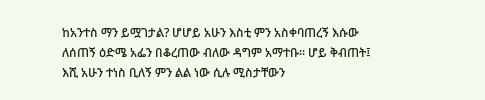ከአንተስ ማን ይሟገታል? ሆሆይ አሁን እስቲ ምን አስቀባጠረኝ እሱው ለሰጠኝ ዕድሜ አፌን በቆረጠው ብለው ዳግም አማተቡ፡፡ ሆይ ቅብጠት፤ እሺ አሁን ተነስ ቢለኝ ምን ልል ነው ሲሉ ሚስታቸውን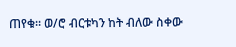ጠየቁ። ወ/ሮ ብርቱካን ከት ብለው ስቀው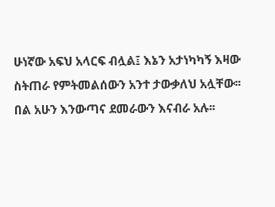ሁነኛው አፍህ አላርፍ ብሏል፤ እኔን አታነካካኝ እዛው ስትጠራ የምትመልሰውን አንተ ታውቃለህ አሏቸው፡፡ በል አሁን እንውጣና ደመራውን እናብራ አሉ፡፡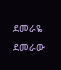ደመራዬ ደመራው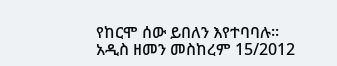የከርሞ ሰው ይበለን እየተባባሉ፡፡
አዲስ ዘመን መስከረም 15/2012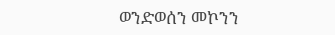ወንድወሰን መኮንን